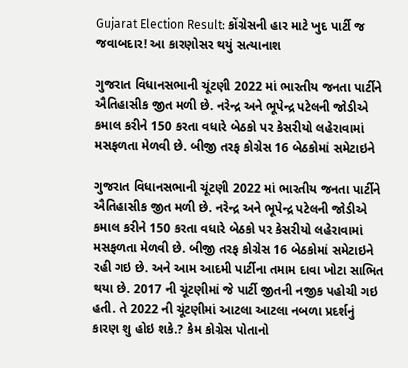Gujarat Election Result: કોંગ્રેસની હાર માટે ખુદ પાર્ટી જ જવાબદાર! આ કારણોસર થયું સત્યાનાશ

ગુજરાત વિધાનસભાની ચૂંટણી 2022 માં ભારતીય જનતા પાર્ટીને ઐતિહાસીક જીત મળી છે. નરેન્દ્ર અને ભૂપેન્દ્ર પટેલની જોડીએ કમાલ કરીને 150 કરતા વધારે બેઠકો પર કેસરીયો લહેરાવામાં મસફળતા મેળવી છે. બીજી તરફ કોગ્રેસ 16 બેઠકોમાં સમેટાઇને

ગુજરાત વિધાનસભાની ચૂંટણી 2022 માં ભારતીય જનતા પાર્ટીને ઐતિહાસીક જીત મળી છે. નરેન્દ્ર અને ભૂપેન્દ્ર પટેલની જોડીએ કમાલ કરીને 150 કરતા વધારે બેઠકો પર કેસરીયો લહેરાવામાં મસફળતા મેળવી છે. બીજી તરફ કોગ્રેસ 16 બેઠકોમાં સમેટાઇને રહી ગઇ છે. અને આમ આદમી પાર્ટીના તમામ દાવા ખોટા સાભિત થયા છે. 2017 ની ચૂંટણીમાં જે પાર્ટી જીતની નજીક પહોચી ગઇ હતી. તે 2022 ની ચૂંટણીમાં આટલા આટલા નબળા પ્રદર્શનું કારણ શુ હોઇ શકે.? કેમ કોગ્રેસ પોતાનો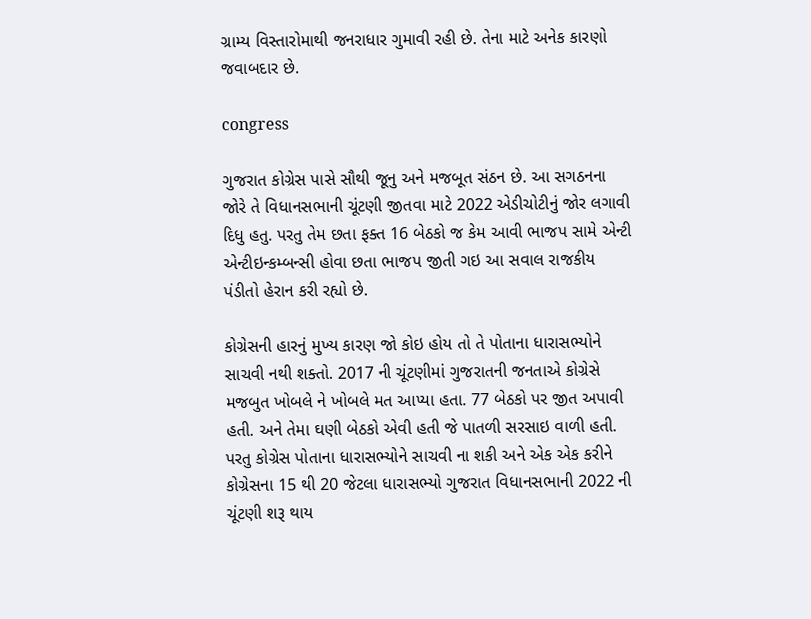ગ્રામ્ય વિસ્તારોમાથી જનરાધાર ગુમાવી રહી છે. તેના માટે અનેક કારણો જવાબદાર છે.

congress

ગુજરાત કોગ્રેસ પાસે સૌથી જૂનુ અને મજબૂત સંઠન છે. આ સગઠનના જોરે તે વિધાનસભાની ચૂંટણી જીતવા માટે 2022 એડીચોટીનું જોર લગાવી દિધુ હતુ. પરતુ તેમ છતા ફક્ત 16 બેઠકો જ કેમ આવી ભાજપ સામે એન્ટી એન્ટીઇન્કમ્બન્સી હોવા છતા ભાજપ જીતી ગઇ આ સવાલ રાજકીય પંડીતો હેરાન કરી રહ્યો છે.

કોગ્રેસની હારનું મુખ્ય કારણ જો કોઇ હોય તો તે પોતાના ધારાસભ્યોને સાચવી નથી શક્તો. 2017 ની ચૂંટણીમાં ગુજરાતની જનતાએ કોગ્રેસે મજબુત ખોબલે ને ખોબલે મત આપ્યા હતા. 77 બેઠકો પર જીત અપાવી હતી. અને તેમા ઘણી બેઠકો એવી હતી જે પાતળી સરસાઇ વાળી હતી. પરતુ કોગ્રેસ પોતાના ધારાસભ્યોને સાચવી ના શકી અને એક એક કરીને કોગ્રેસના 15 થી 20 જેટલા ધારાસભ્યો ગુજરાત વિધાનસભાની 2022 ની ચૂંટણી શરૂ થાય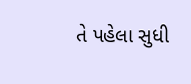તે પહેલા સુધી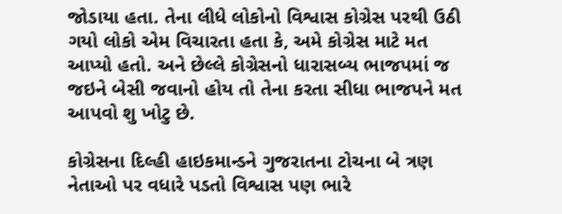જોડાયા હતા. તેના લીધે લોકોનો વિશ્વાસ કોગ્રેસ પરથી ઉઠી ગયો લોકો એમ વિચારતા હતા કે, અમે કોગ્રેસ માટે મત આપ્યો હતો. અને છેલ્લે કોગ્રેસનો ધારાસબ્ય ભાજપમાં જ જઇને બેસી જવાનો હોય તો તેના કરતા સીધા ભાજપને મત આપવો શુ ખોટુ છે.

કોગ્રેસના દિલ્હી હાઇકમાન્ડને ગુજરાતના ટોચના બે ત્રણ નેતાઓ પર વધારે પડતો વિશ્વાસ પણ ભારે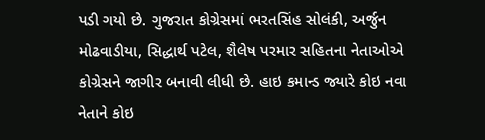પડી ગયો છે. ગુજરાત કોગ્રેસમાં ભરતસિંહ સોલંકી, અર્જુન મોઢવાડીયા, સિદ્ધાર્થ પટેલ, શૈલેષ પરમાર સહિતના નેતાઓએ કોગ્રેસને જાગીર બનાવી લીધી છે. હાઇ કમાન્ડ જ્યારે કોઇ નવા નેતાને કોઇ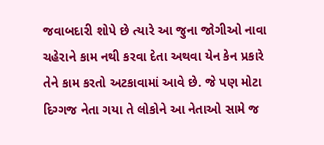જવાબદારી શોપે છે ત્યારે આ જુના જોગીઓ નાવા ચહેરાને કામ નથી કરવા દેતા અથવા યેન કેન પ્રકારે તેને કામ કરતો અટકાવામાં આવે છે. જે પણ મોટા દિગ્ગજ નેતા ગયા તે લોકોને આ નેતાઓ સામે જ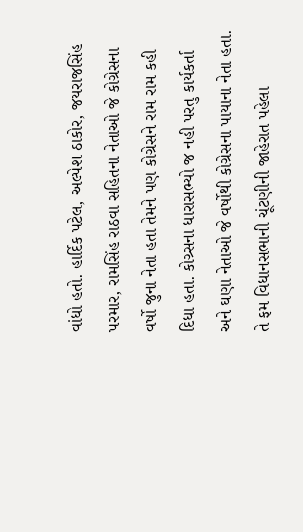વાંધો હતો. હાર્દિક પટેલ, અલ્પેશ ઠાકોર, જયરાજસિંહ પરમાર, રામસિંહ રાઠવા સહિતના નેતાઓ જે કોગ્રેસના વર્ષો જુના નેતા હતા તેમને પણ કોગ્રેસને રામ રામ કહી દિધા હતા. કોગ્ર્સના ધારાસભ્યો જ નહી પરતુ કાર્યકર્તા અને ઘણા નેતાઓ જે વર્ષોથી કોગ્રેસના પાયાના નેતા હતા. તે ફમ વિધાનસભાની ચૂંટણીની જાહેરાત પહેલા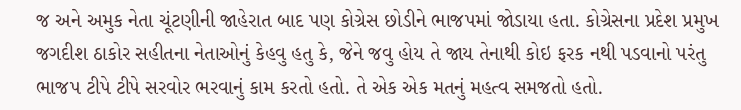જ અને અમુક નેતા ચૂંટણીની જાહેરાત બાદ પણ કોગ્રેસ છોડીને ભાજપમાં જોડાયા હતા. કોગ્રેસના પ્રદેશ પ્રમુખ જગદીશ ઠાકોર સહીતના નેતાઓનું કેહવુ હતુ કે, જેને જવુ હોય તે જાય તેનાથી કોઇ ફરક નથી પડવાનો પરંતુ ભાજપ ટીપે ટીપે સરવોર ભરવાનું કામ કરતો હતો. તે એક એક મતનું મહત્વ સમજતો હતો.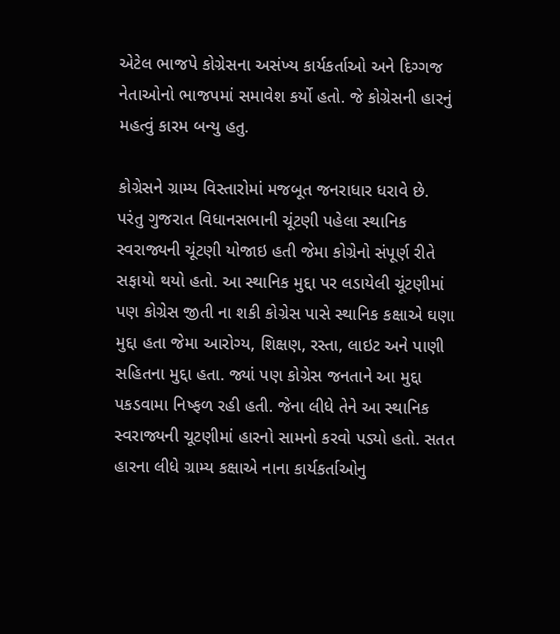એટેલ ભાજપે કોગ્રેસના અસંખ્ય કાર્યકર્તાઓ અને દિગ્ગજ નેતાઓનો ભાજપમાં સમાવેશ કર્યો હતો. જે કોગ્રેસની હારનું મહત્વું કારમ બન્યુ હતુ.

કોગ્રેસને ગ્રામ્ય વિસ્તારોમાં મજબૂત જનરાધાર ધરાવે છે. પરંતુ ગુજરાત વિધાનસભાની ચૂંટણી પહેલા સ્થાનિક સ્વરાજ્યની ચૂંટણી યોજાઇ હતી જેમા કોગ્રેનો સંપૂર્ણ રીતે સફાયો થયો હતો. આ સ્થાનિક મુદ્દા પર લડાયેલી ચૂંટણીમાં પણ કોગ્રેસ જીતી ના શકી કોગ્રેસ પાસે સ્થાનિક કક્ષાએ ઘણા મુદ્દા હતા જેમા આરોગ્ય, શિક્ષણ, રસ્તા, લાઇટ અને પાણી સહિતના મુદ્દા હતા. જ્યાં પણ કોગ્રેસ જનતાને આ મુદ્દા પકડવામા નિષ્ફળ રહી હતી. જેના લીધે તેને આ સ્થાનિક સ્વરાજ્યની ચૂટણીમાં હારનો સામનો કરવો પડ્યો હતો. સતત હારના લીધે ગ્રામ્ય કક્ષાએ નાના કાર્યકર્તાઓનુ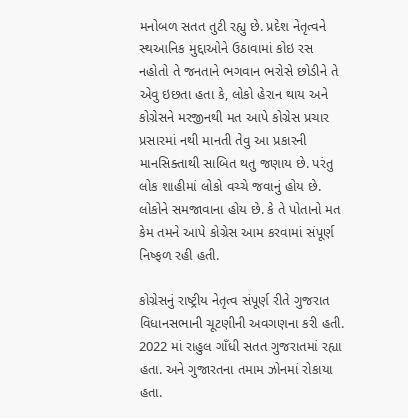મનોબળ સતત તુટી રહ્યુ છે. પ્રદેશ નેતૃત્વને સ્થઆનિક મુદ્દાઓને ઉઠાવામાં કોઇ રસ નહોતો તે જનતાને ભગવાન ભરોસે છોડીને તે એવુ ઇછતા હતા કે, લોકો હેરાન થાય અને કોગ્રેસને મરજીનથી મત આપે કોગ્રેસ પ્રચાર પ્રસારમાં નથી માનતી તેવુ આ પ્રકારની માનસિક્તાથી સાબિત થતુ જણાય છે. પરંતુ લોક શાહીમાં લોકો વચ્ચે જવાનું હોય છે. લોકોને સમજાવાના હોય છે. કે તે પોતાનો મત કેમ તમને આપે કોગ્રેસ આમ કરવામાં સંપૂર્ણ નિષ્ફળ રહી હતી.

કોગ્રેસનું રાષ્ટ્રીય નેતૃત્વ સંપૂર્ણ રીતે ગુજરાત વિધાનસભાની ચૂટણીની અવગણના કરી હતી. 2022 માં રાહુલ ગાઁધી સતત ગુજરાતમાં રહ્યા હતા. અને ગુજારતના તમામ ઝોનમાં રોકાયા હતા.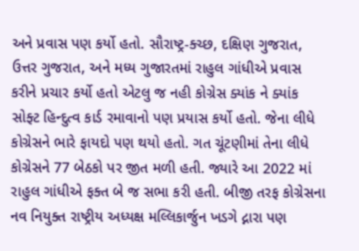અને પ્રવાસ પણ કર્યો હતો. સૌરાષ્ટ્ર-ક્ચ્છ, દક્ષિણ ગુજરાત, ઉત્તર ગુજરાત, અને મધ્ય ગુજારતમાં રાહુલ ગાંધીએ પ્રવાસ કરીને પ્રચાર કર્યો હતો એટલુ જ નહી કોગ્રેસ ક્યાંક ને ક્યાંક સોફ્ટ હિન્દુત્વ કાર્ડ રમાવાનો પણ પ્રયાસ કર્યો હતો. જેના લીધે કોગ્રેસને ભારે ફાયદો પણ થયો હતો. ગત ચૂંટણીમાં તેના લીધે કોગ્રેસને 77 બેઠકો પર જીત મળી હતી. જ્યારે આ 2022 માં રાહુલ ગાંધીએ ફક્ત બે જ સભા કરી હતી. બીજી તરફ કોગ્રેસના નવ નિયુક્ત રાષ્ટ્રીય અધ્યક્ષ મલ્લિકાર્જુન ખડગે દ્નારા પણ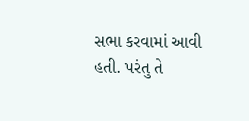સભા કરવામાં આવી હતી. પરંતુ તે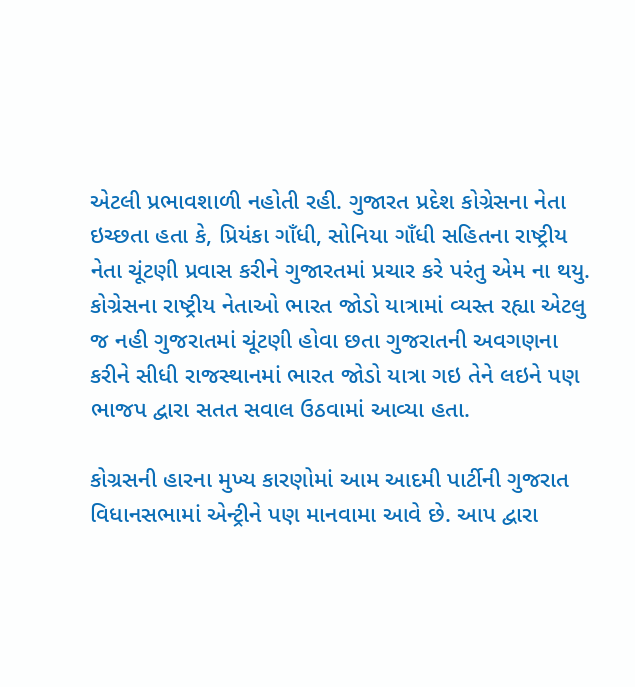એટલી પ્રભાવશાળી નહોતી રહી. ગુજારત પ્રદેશ કોગ્રેસના નેતા ઇચ્છતા હતા કે, પ્રિયંકા ગાઁધી, સોનિયા ગાઁધી સહિતના રાષ્ટ્રીય નેતા ચૂંટણી પ્રવાસ કરીને ગુજારતમાં પ્રચાર કરે પરંતુ એમ ના થયુ. કોગ્રેસના રાષ્ટ્રીય નેતાઓ ભારત જોડો યાત્રામાં વ્યસ્ત રહ્યા એટલુ જ નહી ગુજરાતમાં ચૂંટણી હોવા છતા ગુજરાતની અવગણના કરીને સીધી રાજસ્થાનમાં ભારત જોડો યાત્રા ગઇ તેને લઇને પણ ભાજપ દ્વારા સતત સવાલ ઉઠવામાં આવ્યા હતા.

કોગ્રસની હારના મુખ્ય કારણોમાં આમ આદમી પાર્ટીની ગુજરાત વિધાનસભામાં એન્ટ્રીને પણ માનવામા આવે છે. આપ દ્વારા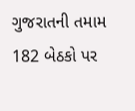ગુજરાતની તમામ 182 બેઠકો પર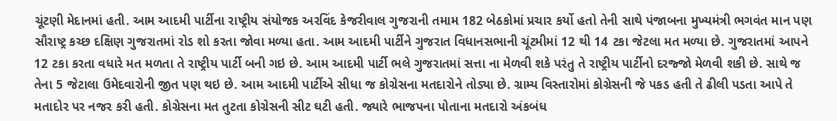ચૂંટણી મેદાનમાં હતી. આમ આદમી પાર્ટીના રાષ્ટ્રીય સંયોજક અરવિંદ કેજરીવાલ ગુજરાની તમામ 182 બેઠકોમાં પ્રચાર કર્યો હતો તેની સાથે પંજાબના મુખ્યમંત્રી ભગવંત માન પણ સૌરાષ્ટ્ર કચ્છ દક્ષિણ ગુજરાતમાં રોડ શો કરતા જોવા મળ્યા હતા. આમ આદમી પાર્ટીને ગુજરાત વિધાનસભાની ચૂંટમીમાં 12 થી 14 ટકા જેટલા મત મળ્યા છે. ગુજરાતમાં આપને 12 ટકા કરતા વધારે મત મળતા તે રાષ્ટ્રીય પાર્ટી બની ગઇ છે. આમ આદમી પાર્ટી ભલે ગુજરાતમાં સત્તા ના મેળવી શકે પરંતુ તે રાષ્ટ્રીય પાર્ટીનો દરજ્જો મેળવી શકી છે. સાથે જ તેના 5 જેટાલા ઉમેદવારોની જીત પણ થઇ છે. આમ આદમી પાર્ટીએ સીધા જ કોગ્રેસના મતદારોને તોડ્યા છે. ગ્રામ્ય વિસ્તારોમાં કોગ્રેસની જે પકડ હતી તે ઢીલી પડતા આપે તે મતાદોર પર નજર કરી હતી. કોગ્રેસના મત તુટતા કોગ્રેસની સીટ ઘટી હતી. જ્યારે ભાજપના પોતાના મતદારો અંકબંધ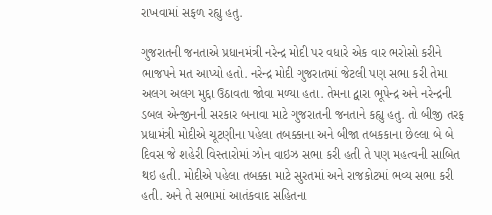રાખવામાં સફળ રહ્યુ હતુ.

ગુજરાતની જનતાએ પ્રધાનમંત્રી નરેન્દ્ર મોદી પર વધારે એક વાર ભરોસો કરીને ભાજપને મત આપ્યો હતો. નરેન્દ્ર મોદી ગુજરાતમાં જેટલી પણ સભા કરી તેમા અલગ અલગ મુદ્દા ઉઠાવતા જોવા મળ્યા હતા. તેમના દ્વારા ભૂપેન્દ્ર અને નરેન્દ્રની ડબલ એન્જીનની સરકાર બનાવા માટે ગુજરાતની જનતાને કહ્યુ હતુ. તો બીજી તરફ પ્રધામંત્રી મોદીએ ચૂટણીના પહેલા તબક્કાના અને બીજા તબકકાના છેલ્લા બે બે દિવસ જે શહેરી વિસ્તારોમાં ઝોન વાઇઝ સભા કરી હતી તે પણ મહત્વની સાબિત થઇ હતી. મોદીએ પહેલા તબક્કા માટે સુરતમાં અને રાજકોટમાં ભવ્ય સભા કરી હતી. અને તે સભામાં આતંકવાદ સહિતના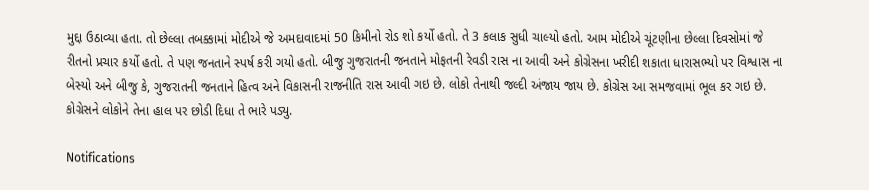મુદ્દા ઉઠાવ્યા હતા. તો છેલ્લા તબક્કામાં મોદીએ જે અમદાવાદમાં 50 કિમીનો રોડ શો કર્યો હતો. તે 3 કલાક સુધી ચાલ્યો હતો. આમ મોદીએ ચૂંટણીના છેલ્લા દિવસોમાં જે રીતનો પ્રચાર કર્યો હતો. તે પણ જનતાને સ્પર્ષ કરી ગયો હતો. બીજુ ગુજરાતની જનતાને મોફતની રેવડી રાસ ના આવી અને કોગ્રેસના ખરીદી શકાતા ધારાસભ્યો પર વિશ્વાસ ના બેસ્યો અને બીજુ કે, ગુજરાતની જનતાને હિત્વ અને વિકાસની રાજનીતિ રાસ આવી ગઇ છે. લોકો તેનાથી જલ્દી અંજાય જાય છે. કોગ્રેસ આ સમજવામાં ભૂલ કર ગઇ છે. કોગ્રેસને લોકોને તેના હાલ પર છોડી દિધા તે ભારે પડ્યુ.

Notifications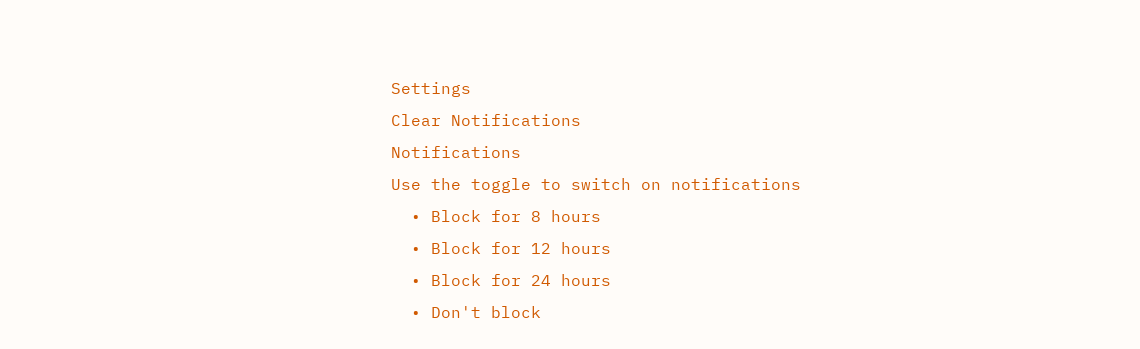Settings
Clear Notifications
Notifications
Use the toggle to switch on notifications
  • Block for 8 hours
  • Block for 12 hours
  • Block for 24 hours
  • Don't block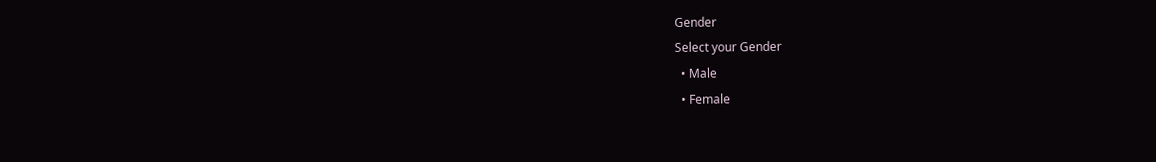Gender
Select your Gender
  • Male
  • Female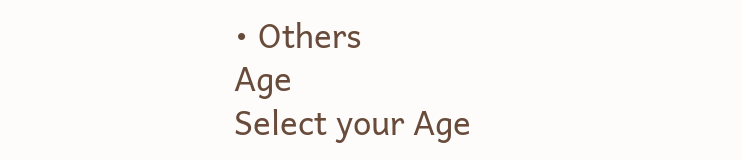• Others
Age
Select your Age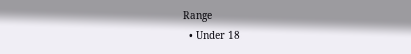Range
  • Under 18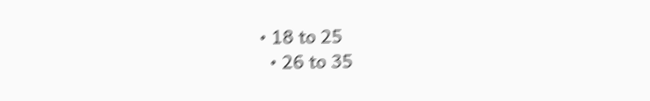• 18 to 25
  • 26 to 35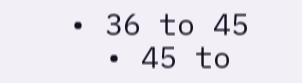• 36 to 45
  • 45 to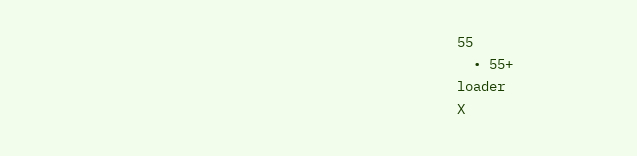55
  • 55+
loader
X